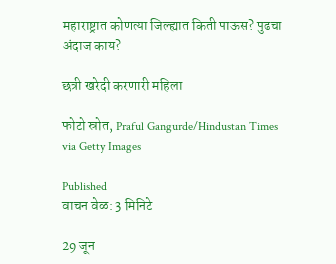महाराष्ट्रात कोणत्या जिल्ह्यात किती पाऊस? पुढचा अंदाज काय?

छत्री खरेदी करणारी महिला

फोटो स्रोत, Praful Gangurde/Hindustan Times via Getty Images

Published
वाचन वेळ: 3 मिनिटे

29 जून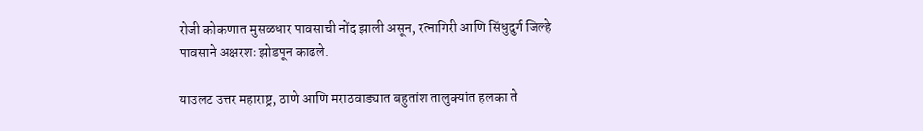रोजी कोकणात मुसळधार पावसाची नोंद झाली असून, रत्नागिरी आणि सिंधुदुर्ग जिल्हे पावसाने अक्षरशः झोडपून काढले.

याउलट उत्तर महाराष्ट्र, ठाणे आणि मराठवाड्यात बहुतांश तालुक्यांत हलका ते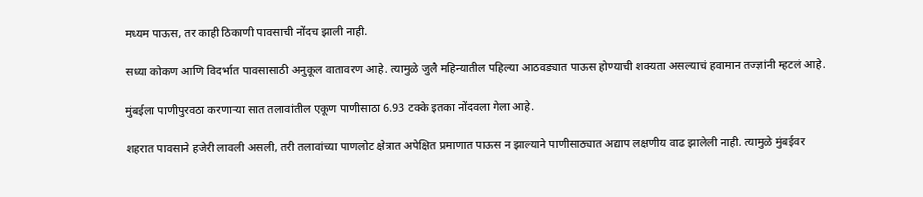मध्यम पाऊस, तर काही ठिकाणी पावसाची नोंदच झाली नाही.

सध्या कोकण आणि विदर्भात पावसासाठी अनुकूल वातावरण आहे. त्यामुळे जुलै महिन्यातील पहिल्या आठवड्यात पाऊस होण्याची शक्यता असल्याचं हवामान तज्ज्ञांनी म्हटलं आहे.

मुंबईला पाणीपुरवठा करणाऱ्या सात तलावांतील एकूण पाणीसाठा 6.93 टक्के इतका नोंदवला गेला आहे.

शहरात पावसाने हजेरी लावली असली, तरी तलावांच्या पाणलोट क्षेत्रात अपेक्षित प्रमाणात पाऊस न झाल्याने पाणीसाठ्यात अद्याप लक्षणीय वाढ झालेली नाही. त्यामुळे मुंबईवर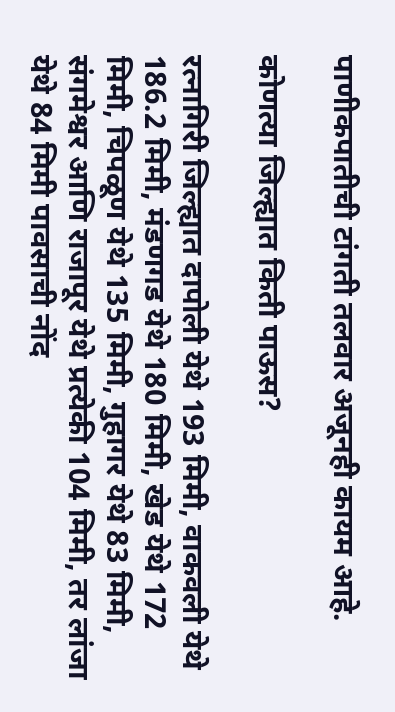पाणीकपातीची टांगती तलवार अजूनही कायम आहे.

कोणत्या जिल्ह्यात किती पाऊस?

रत्नागिरी जिल्ह्यात दापोली येथे 193 मिमी, वाकवली येथे 186.2 मिमी, मंडणगड येथे 180 मिमी, खेड येथे 172 मिमी, चिपळूण येथे 135 मिमी, गुहागर येथे 83 मिमी, संगमेश्वर आणि राजापूर येथे प्रत्येकी 104 मिमी, तर लांजा येथे 84 मिमी पावसाची नोंद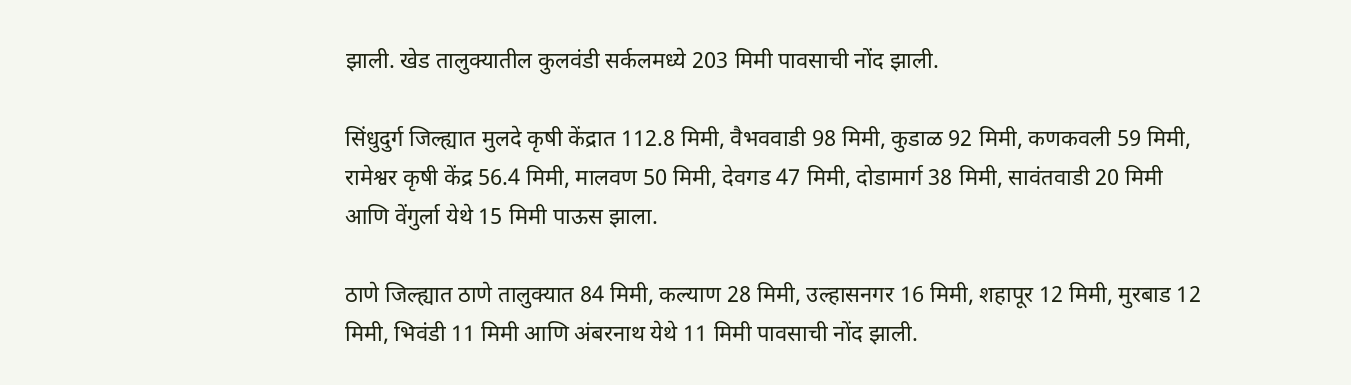झाली. खेड तालुक्यातील कुलवंडी सर्कलमध्ये 203 मिमी पावसाची नोंद झाली.

सिंधुदुर्ग जिल्ह्यात मुलदे कृषी केंद्रात 112.8 मिमी, वैभववाडी 98 मिमी, कुडाळ 92 मिमी, कणकवली 59 मिमी, रामेश्वर कृषी केंद्र 56.4 मिमी, मालवण 50 मिमी, देवगड 47 मिमी, दोडामार्ग 38 मिमी, सावंतवाडी 20 मिमी आणि वेंगुर्ला येथे 15 मिमी पाऊस झाला.

ठाणे जिल्ह्यात ठाणे तालुक्यात 84 मिमी, कल्याण 28 मिमी, उल्हासनगर 16 मिमी, शहापूर 12 मिमी, मुरबाड 12 मिमी, भिवंडी 11 मिमी आणि अंबरनाथ येथे 11 मिमी पावसाची नोंद झाली.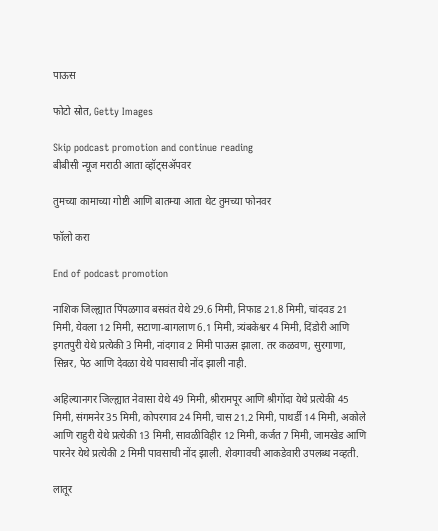पाऊस

फोटो स्रोत, Getty Images

Skip podcast promotion and continue reading
बीबीसी न्यूज मराठी आता व्हॉट्सॲपवर

तुमच्या कामाच्या गोष्टी आणि बातम्या आता थेट तुमच्या फोनवर

फॉलो करा

End of podcast promotion

नाशिक जिल्ह्यात पिंपळगाव बसवंत येथे 29.6 मिमी, निफाड 21.8 मिमी, चांदवड 21 मिमी, येवला 12 मिमी, सटाणा-बागलाण 6.1 मिमी, त्र्यंबकेश्वर 4 मिमी, दिंडोरी आणि इगतपुरी येथे प्रत्येकी 3 मिमी, नांदगाव 2 मिमी पाऊस झाला. तर कळवण, सुरगाणा, सिन्नर, पेठ आणि देवळा येथे पावसाची नोंद झाली नाही.

अहिल्यानगर जिल्ह्यात नेवासा येथे 49 मिमी, श्रीरामपूर आणि श्रीगोंदा येथे प्रत्येकी 45 मिमी, संगमनेर 35 मिमी, कोपरगाव 24 मिमी, चास 21.2 मिमी, पाथर्डी 14 मिमी, अकोले आणि राहुरी येथे प्रत्येकी 13 मिमी, सावळीविहीर 12 मिमी, कर्जत 7 मिमी, जामखेड आणि पारनेर येथे प्रत्येकी 2 मिमी पावसाची नोंद झाली. शेवगावची आकडेवारी उपलब्ध नव्हती.

लातूर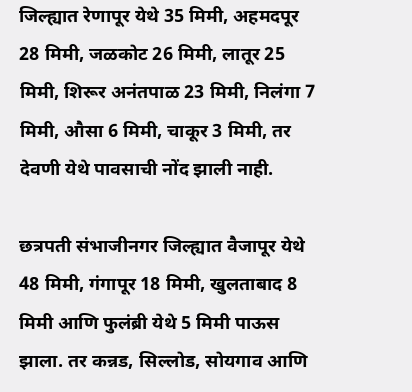जिल्ह्यात रेणापूर येथे 35 मिमी, अहमदपूर 28 मिमी, जळकोट 26 मिमी, लातूर 25 मिमी, शिरूर अनंतपाळ 23 मिमी, निलंगा 7 मिमी, औसा 6 मिमी, चाकूर 3 मिमी, तर देवणी येथे पावसाची नोंद झाली नाही.

छत्रपती संभाजीनगर जिल्ह्यात वैजापूर येथे 48 मिमी, गंगापूर 18 मिमी, खुलताबाद 8 मिमी आणि फुलंब्री येथे 5 मिमी पाऊस झाला. तर कन्नड, सिल्लोड, सोयगाव आणि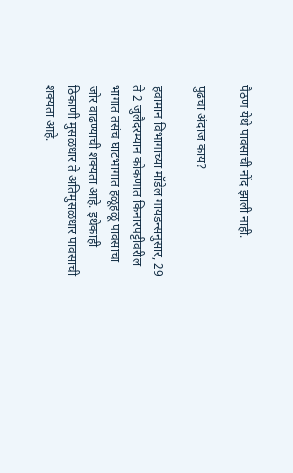पैठण येथे पावसाची नोंद झाली नाही.

पुढचा अंदाज काय?

हवामान विभागाच्या मॉडेल गायडन्सनुसार, 29 ते 2 जुलैदरम्यान कोकणात किनारपट्टीवरील भागात तसंच घाटभागात हळूहळू पावसाचा जोर वाढण्याची शक्यता आहे. इथेकाही ठिकाणी मुसळधार ते अतिमुसळधार पावसाची शक्यता आहे.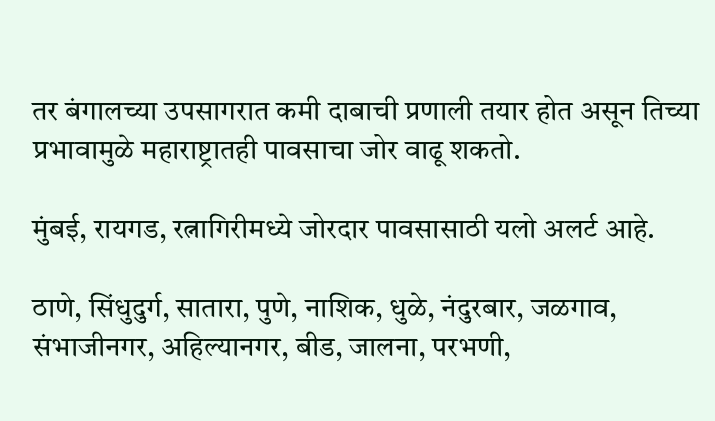तर बंगालच्या उपसागरात कमी दाबाची प्रणाली तयार होत असून तिच्या प्रभावामुळे महाराष्ट्रातही पावसाचा जोर वाढू शकतो.

मुंबई, रायगड, रत्नागिरीमध्ये जोरदार पावसासाठी यलो अलर्ट आहे.

ठाणे, सिंधुदुर्ग, सातारा, पुणे, नाशिक, धुळे, नंदुरबार, जळगाव, संभाजीनगर, अहिल्यानगर, बीड, जालना, परभणी,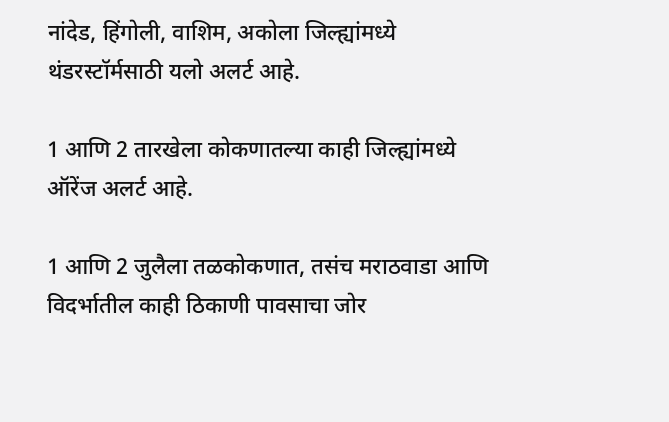नांदेड, हिंगोली, वाशिम, अकोला जिल्ह्यांमध्ये थंडरस्टॉर्मसाठी यलो अलर्ट आहे.

1 आणि 2 तारखेला कोकणातल्या काही जिल्ह्यांमध्ये ऑरेंज अलर्ट आहे.

1 आणि 2 जुलैला तळकोकणात, तसंच मराठवाडा आणि विदर्भातील काही ठिकाणी पावसाचा जोर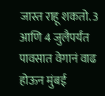जास्त राहू शकतो. 3 आणि 4 जुलैपर्यंत पावसात वेगानं वाढ होऊन मुंबई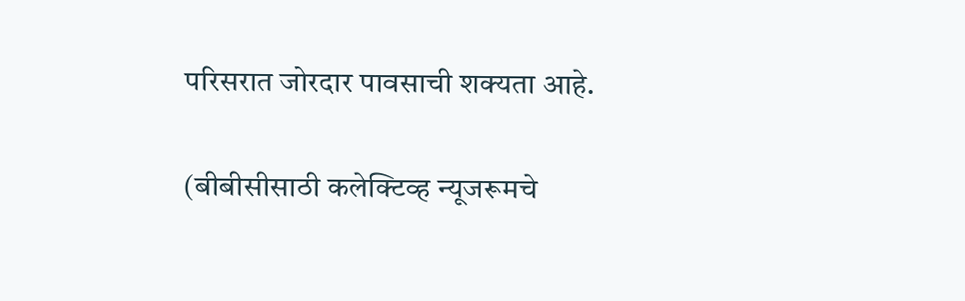परिसरात जोरदार पावसाची शक्यता आहे.

(बीबीसीसाठी कलेक्टिव्ह न्यूजरूमचे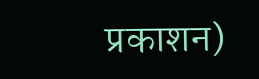प्रकाशन)